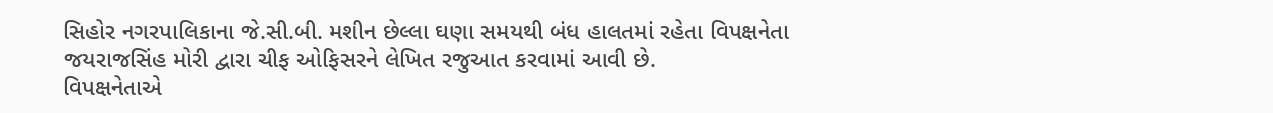સિહોર નગરપાલિકાના જે.સી.બી. મશીન છેલ્લા ઘણા સમયથી બંધ હાલતમાં રહેતા વિપક્ષનેતા જયરાજસિંહ મોરી દ્વારા ચીફ ઓફિસરને લેખિત રજુઆત કરવામાં આવી છે.
વિપક્ષનેતાએ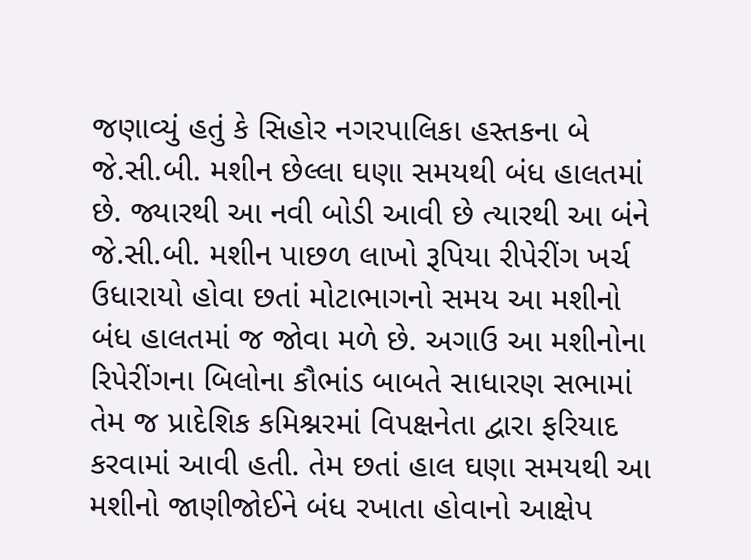જણાવ્યું હતું કે સિહોર નગરપાલિકા હસ્તકના બે જે.સી.બી. મશીન છેલ્લા ઘણા સમયથી બંધ હાલતમાં છે. જ્યારથી આ નવી બોડી આવી છે ત્યારથી આ બંને જે.સી.બી. મશીન પાછળ લાખો રૂપિયા રીપેરીંગ ખર્ચ ઉધારાયો હોવા છતાં મોટાભાગનો સમય આ મશીનો બંધ હાલતમાં જ જોવા મળે છે. અગાઉ આ મશીનોના રિપેરીંગના બિલોના કૌભાંડ બાબતે સાધારણ સભામાં તેમ જ પ્રાદેશિક કમિશ્નરમાં વિપક્ષનેતા દ્વારા ફરિયાદ કરવામાં આવી હતી. તેમ છતાં હાલ ઘણા સમયથી આ મશીનો જાણીજોઈને બંધ રખાતા હોવાનો આક્ષેપ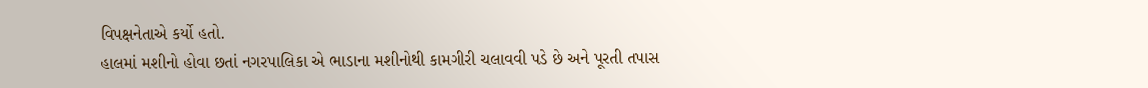વિપક્ષનેતાએ કર્યો હતો.
હાલમાં મશીનો હોવા છતાં નગરપાલિકા એ ભાડાના મશીનોથી કામગીરી ચલાવવી પડે છે અને પૂરતી તપાસ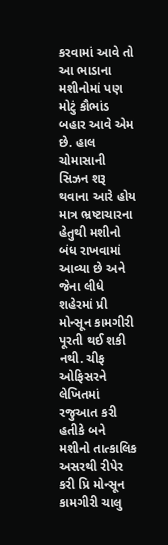કરવામાં આવે તો આ ભાડાના મશીનોમાં પણ મોટું કૌભાંડ બહાર આવે એમ છે. હાલ ચોમાસાની સિઝન શરૂ થવાના આરે હોય માત્ર ભ્રષ્ટાચારના હેતુથી મશીનો બંધ રાખવામાં આવ્યા છે અને જેના લીધે શહેરમાં પ્રી મોન્સૂન કામગીરી પૂરતી થઈ શકી નથી. ચીફ ઓફિસરને લેખિતમાં રજુઆત કરી હતીકે બને મશીનો તાત્કાલિક અસરથી રીપેર કરી પ્રિ મોન્સૂન કામગીરી ચાલુ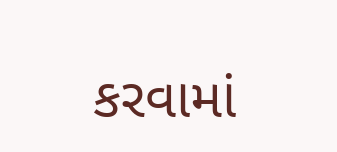કરવામાં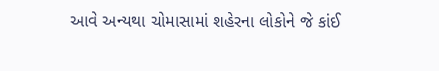આવે અન્યથા ચોમાસામાં શહેરના લોકોને જે કાંઈ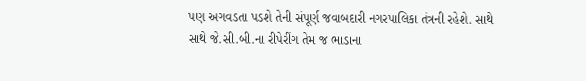પણ અગવડતા પડશે તેની સંપૂર્ણ જવાબદારી નગરપાલિકા તંત્રની રહેશે. સાથે સાથે જે.સી.બી.ના રીપેરીંગ તેમ જ ભાડાના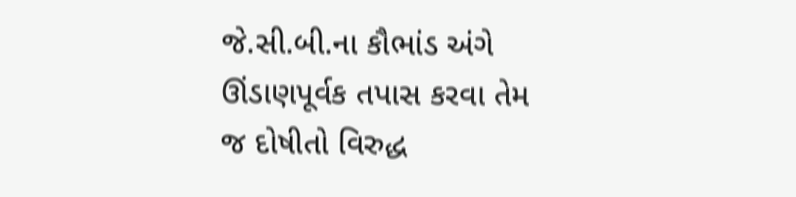જે.સી.બી.ના કૌભાંડ અંગે ઊંડાણપૂર્વક તપાસ કરવા તેમ જ દોષીતો વિરુદ્ધ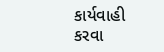કાર્યવાહી કરવા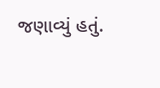જણાવ્યું હતું.